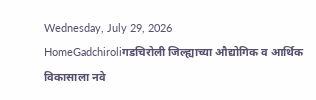Wednesday, July 29, 2026
HomeGadchiroliगडचिरोली जिल्ह्याच्या औद्योगिक व आर्थिक विकासाला नवे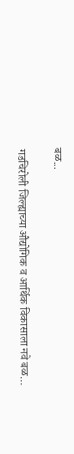बळ...

गडचिरोली जिल्ह्याच्या औद्योगिक व आर्थिक विकासाला नवे बळ…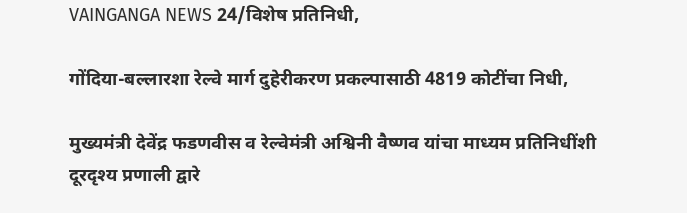VAINGANGA NEWS 24/विशेष प्रतिनिधी,

गोंदिया-बल्लारशा रेल्वे मार्ग दुहेरीकरण प्रकल्पासाठी 4819 कोटींचा निधी,

मुख्यमंत्री देवेंद्र फडणवीस व रेल्वेमंत्री अश्विनी वैष्णव यांचा माध्यम प्रतिनिधींशी दूरदृश्य प्रणाली द्वारे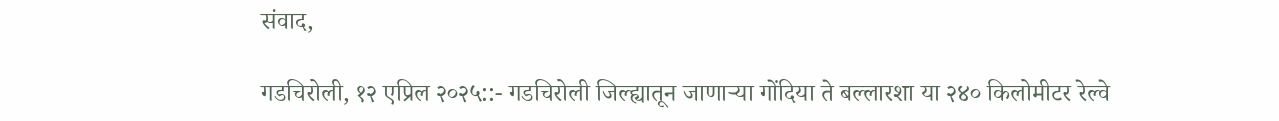संवाद,

गडचिरोली, १२ एप्रिल २०२५::- गडचिरोली जिल्ह्यातून जाणाऱ्या गोंदिया ते बल्लारशा या २४० किलोमीटर रेल्वे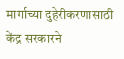मार्गाच्या दुहेरीकरणासाठी केंद्र सरकारने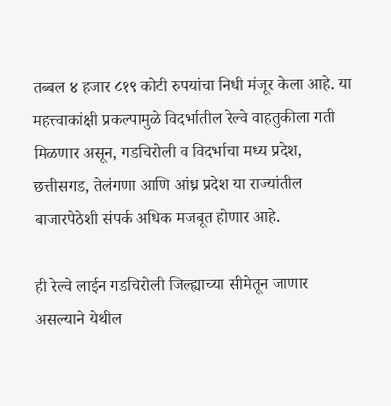तब्बल ४ हजार ८१९ कोटी रुपयांचा निधी मंजूर केला आहे. या महत्त्वाकांक्षी प्रकल्पामुळे विदर्भातील रेल्वे वाहतुकीला गती मिळणार असून, गडचिरोली व विदर्भाचा मध्य प्रदेश, छत्तीसगड, तेलंगणा आणि आंध्र प्रदेश या राज्यांतील बाजारपेठेशी संपर्क अधिक मजबूत होणार आहे.

ही रेल्वे लाईन गडचिरोली जिल्ह्याच्या सीमेतून जाणार असल्याने येथील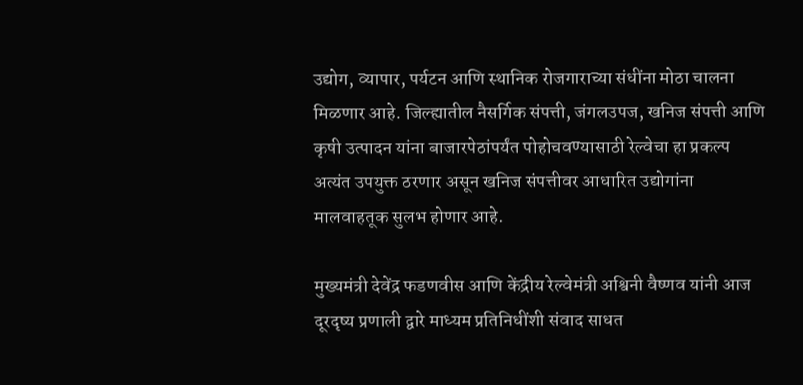उद्योग, व्यापार, पर्यटन आणि स्थानिक रोजगाराच्या संधींना मोठा चालना मिळणार आहे. जिल्ह्यातील नैसर्गिक संपत्ती, जंगलउपज, खनिज संपत्ती आणि कृषी उत्पादन यांना बाजारपेठांपर्यंत पोहोचवण्यासाठी रेल्वेचा हा प्रकल्प अत्यंत उपयुक्त ठरणार असून खनिज संपत्तीवर आधारित उद्योगांना मालवाहतूक सुलभ होणार आहे.

मुख्यमंत्री देवेंद्र फडणवीस आणि केंद्रीय रेल्वेमंत्री अश्विनी वैष्णव यांनी आज दूरदृष्य प्रणाली द्वारे माध्यम प्रतिनिधींशी संवाद साधत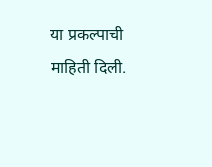या प्रकल्पाची माहिती दिली.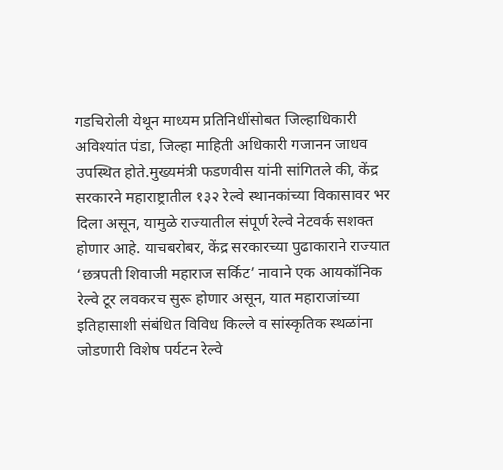गडचिरोली येथून माध्यम प्रतिनिधींसोबत जिल्हाधिकारी अविश्यांत पंडा, जिल्हा माहिती अधिकारी गजानन जाधव उपस्थित होते.मुख्यमंत्री फडणवीस यांनी सांगितले की, केंद्र सरकारने महाराष्ट्रातील १३२ रेल्वे स्थानकांच्या विकासावर भर दिला असून, यामुळे राज्यातील संपूर्ण रेल्वे नेटवर्क सशक्त होणार आहे. याचबरोबर, केंद्र सरकारच्या पुढाकाराने राज्यात ‘छत्रपती शिवाजी महाराज सर्किट’ नावाने एक आयकॉनिक रेल्वे टूर लवकरच सुरू होणार असून, यात महाराजांच्या इतिहासाशी संबंधित विविध किल्ले व सांस्कृतिक स्थळांना जोडणारी विशेष पर्यटन रेल्वे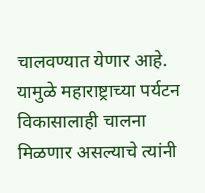चालवण्यात येणार आहे. यामुळे महाराष्ट्राच्या पर्यटन विकासालाही चालना मिळणार असल्याचे त्यांनी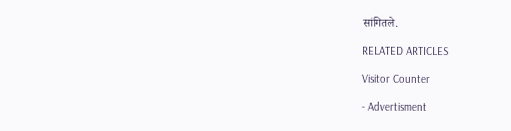सांगितले.

RELATED ARTICLES

Visitor Counter

- Advertisment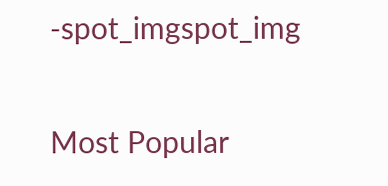-spot_imgspot_img

Most Popular